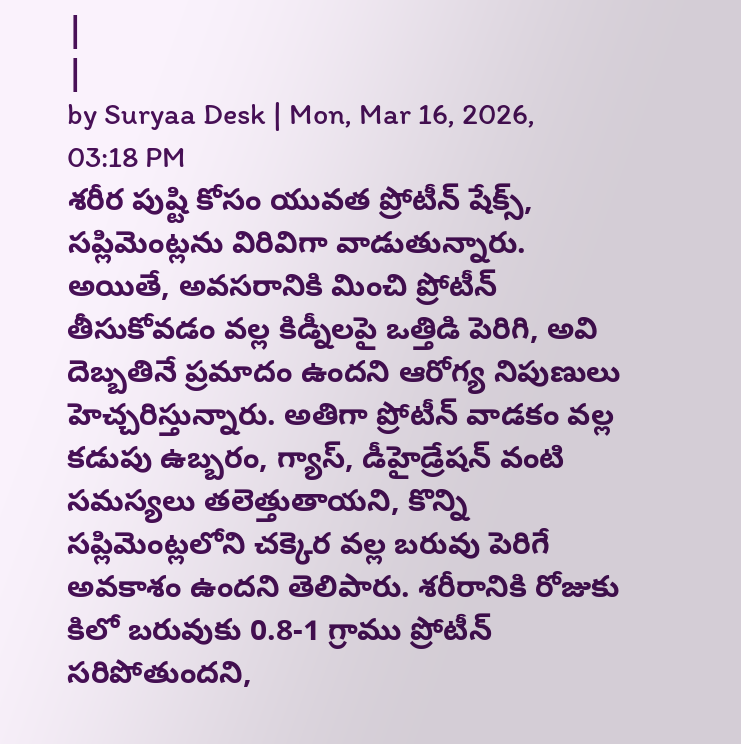|
|
by Suryaa Desk | Mon, Mar 16, 2026, 03:18 PM
శరీర పుష్టి కోసం యువత ప్రోటీన్ షేక్స్, సప్లిమెంట్లను విరివిగా వాడుతున్నారు. అయితే, అవసరానికి మించి ప్రోటీన్ తీసుకోవడం వల్ల కిడ్నీలపై ఒత్తిడి పెరిగి, అవి దెబ్బతినే ప్రమాదం ఉందని ఆరోగ్య నిపుణులు హెచ్చరిస్తున్నారు. అతిగా ప్రోటీన్ వాడకం వల్ల కడుపు ఉబ్బరం, గ్యాస్, డీహైడ్రేషన్ వంటి సమస్యలు తలెత్తుతాయని, కొన్ని సప్లిమెంట్లలోని చక్కెర వల్ల బరువు పెరిగే అవకాశం ఉందని తెలిపారు. శరీరానికి రోజుకు కిలో బరువుకు 0.8-1 గ్రాము ప్రోటీన్ సరిపోతుందని,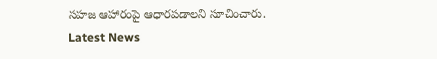సహజ ఆహారంపై ఆధారపడాలని సూచించారు.
Latest News